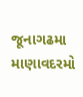જૂનાગઢમા માણાવદરમો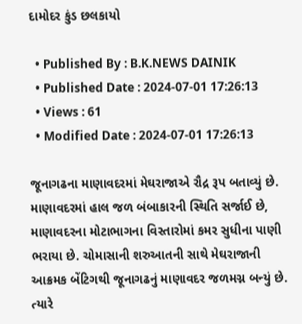દામોદર કુંડ છલકાયો

  • Published By : B.K.NEWS DAINIK
  • Published Date : 2024-07-01 17:26:13
  • Views : 61
  • Modified Date : 2024-07-01 17:26:13

જૂનાગઢના માણાવદરમાં મેઘરાજાએ રૌદ્ર રૂપ બતાવ્યું છે. માણાવદરમાં હાલ જળ બંબાકારની સ્થિતિ સર્જાઈ છે, માણાવદરના મોટાભાગના વિસ્તારોમાં કમર સુધીના પાણી ભરાયા છે. ચોમાસાની શરુઆતની સાથે મેઘરાજાની આક્રમક બેંટિગથી જૂનાગઢનું માણાવદર જળમગ્ન બન્યું છે. ત્યારે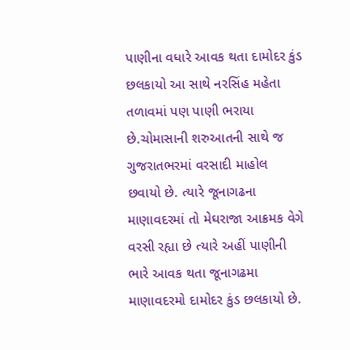પાણીના વધારે આવક થતા દામોદર કુંડ છલકાયો આ સાથે નરસિંહ મહેતા તળાવમાં પણ પાણી ભરાયા છે.ચોમાસાની શરુઆતની સાથે જ ગુજરાતભરમાં વરસાદી માહોલ છવાયો છે. ત્યારે જૂનાગઢના માણાવદરમાં તો મેઘરાજા આક્રમક વેગે વરસી રહ્યા છે ત્યારે અહીં પાણીની ભારે આવક થતા જૂનાગઢમા માણાવદરમો દામોદર કુંડ છલકાયો છે.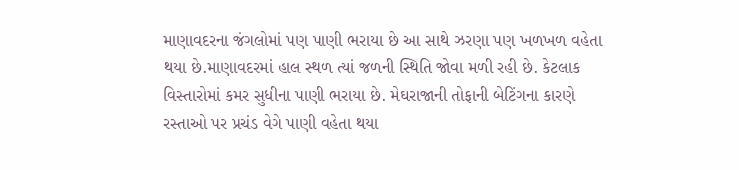માણાવદરના જંગલોમાં પણ પાણી ભરાયા છે આ સાથે ઝરણા પણ ખળખળ વહેતા થયા છે.માણાવદરમાં હાલ સ્થળ ત્યાં જળની સ્થિતિ જોવા મળી રહી છે. કેટલાક વિસ્તારોમાં કમર સુધીના પાણી ભરાયા છે. મેઘરાજાની તોફાની બેટિંગના કારણે રસ્તાઓ પર પ્રચંડ વેગે પાણી વહેતા થયા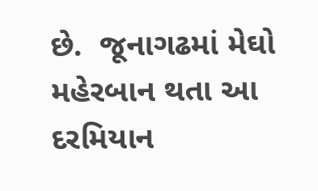છે.  જૂનાગઢમાં મેઘો મહેરબાન થતા આ દરમિયાન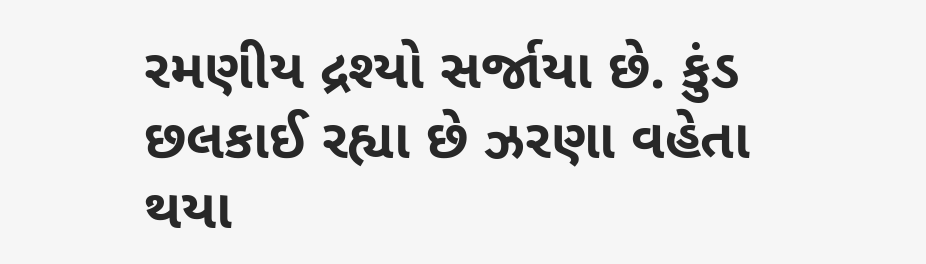રમણીય દ્રશ્યો સર્જાયા છે. કુંડ છલકાઈ રહ્યા છે ઝરણા વહેતા થયા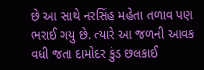છે આ સાથે નરસિંહ મહેતા તળાવ પણ ભરાઈ ગયુ છે. ત્યારે આ જળની આવક વધી જતા દામોદર કુંડ છલકાઈ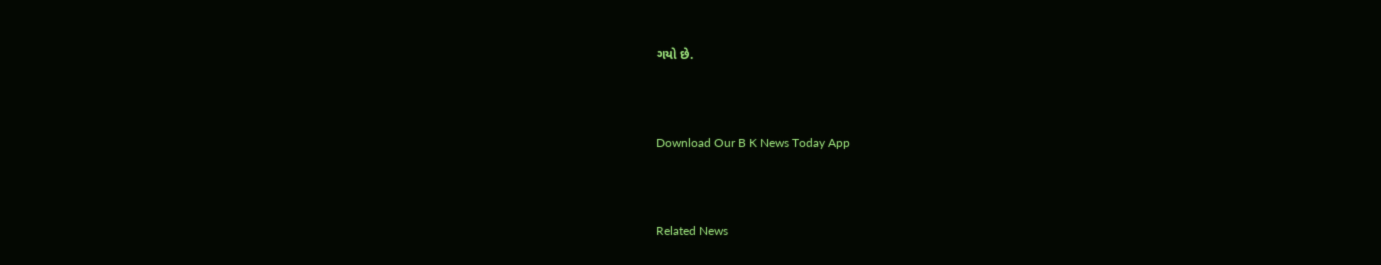ગયો છે.



Download Our B K News Today App



Related News